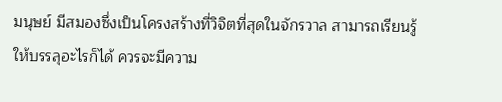มนุษย์ มีสมองซึ่งเป็นโครงสร้างที่วิจิตที่สุดในจักรวาล สามารถเรียนรู้ให้บรรลุอะไรก็ได้ ควรจะมีความ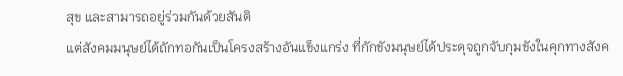สุข และสามารถอยู่ร่วมกันด้วยสันติ
แต่สังคมมนุษย์ได้ถักทอกันเป็นโครงสร้างอันแข็งแกร่ง ที่กักขังมนุษย์ได้ประดุจถูกจับกุมขังในคุกทางสังค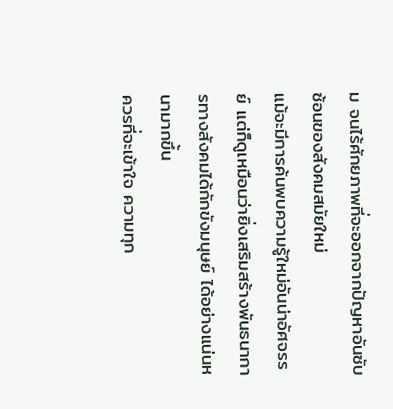ม จนไร้ศักยภาพที่จะออกจากปัญหาอันซับซ้อนของสังคมสมัยใหม่
แม้จะมีการค้นพบความรู้ใหม่อันน่าอัศจรรย์ แต่ก็ดูเหมือนว่ายิ่งเสริมสร้างพันธนาการทางสังคมได้กักขังมนุษย์ ได้อย่างแน่นหนามากขึ้น
ควรที่จะเข้าใจ ความทุก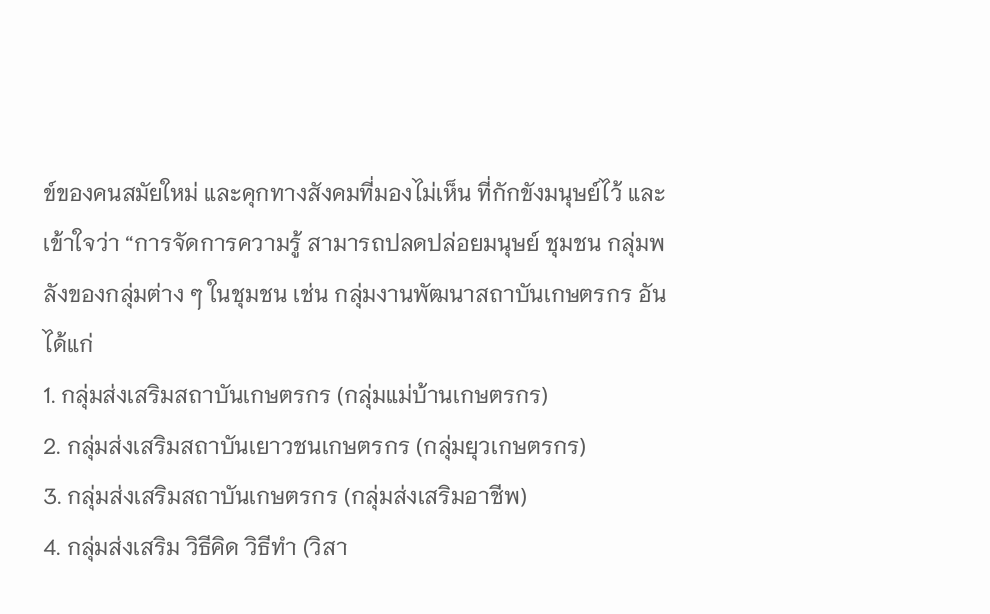ข์ของคนสมัยใหม่ และคุกทางสังคมที่มองไม่เห็น ที่กักขังมนุษย์ไว้ และเข้าใจว่า “การจัดการความรู้ สามารถปลดปล่อยมนุษย์ ชุมชน กลุ่มพลังของกลุ่มต่าง ๆ ในชุมชน เช่น กลุ่มงานพัฒนาสถาบันเกษตรกร อันได้แก่
1. กลุ่มส่งเสริมสถาบันเกษตรกร (กลุ่มแม่บ้านเกษตรกร)
2. กลุ่มส่งเสริมสถาบันเยาวชนเกษตรกร (กลุ่มยุวเกษตรกร)
3. กลุ่มส่งเสริมสถาบันเกษตรกร (กลุ่มส่งเสริมอาชีพ)
4. กลุ่มส่งเสริม วิธีคิด วิธีทำ (วิสา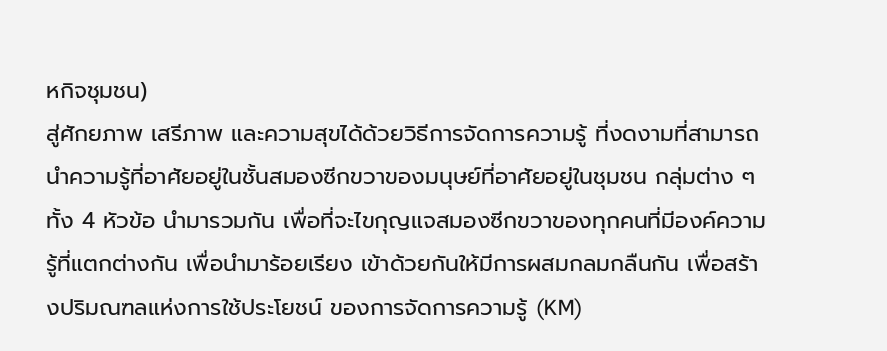หกิจชุมชน)
สู่ศักยภาพ เสรีภาพ และความสุขได้ด้วยวิธีการจัดการความรู้ ที่งดงามที่สามารถนำความรู้ที่อาศัยอยู่ในชั้นสมองซีกขวาของมนุษย์ที่อาศัยอยู่ในชุมชน กลุ่มต่าง ๆ ทั้ง 4 หัวข้อ นำมารวมกัน เพื่อที่จะไขกุญแจสมองซีกขวาของทุกคนที่มีองค์ความรู้ที่แตกต่างกัน เพื่อนำมาร้อยเรียง เข้าด้วยกันให้มีการผสมกลมกลืนกัน เพื่อสร้างปริมณฑลแห่งการใช้ประโยชน์ ของการจัดการความรู้ (KM)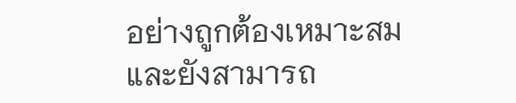อย่างถูกต้องเหมาะสม และยังสามารถ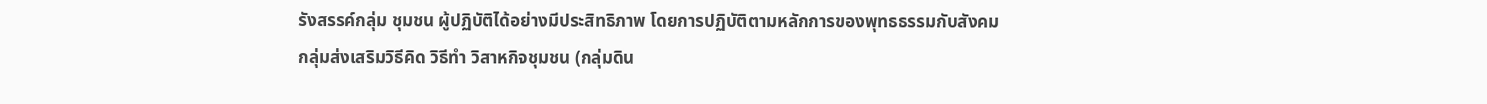รังสรรค์กลุ่ม ชุมชน ผู้ปฏิบัติได้อย่างมีประสิทธิภาพ โดยการปฏิบัติตามหลักการของพุทธธรรมกับสังคม
กลุ่มส่งเสริมวิธีคิด วิธีทำ วิสาหกิจชุมชน (กลุ่มดิน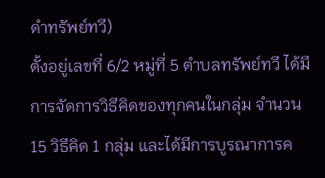ดำทรัพย์ทวี)
ตั้งอยู่เลขที่ 6/2 หมู่ที่ 5 ตำบลทรัพย์ทวี ได้มีการจัดการวิธีคิดของทุกคนในกลุ่ม จำนวน 15 วิธีคิด 1 กลุ่ม และได้มีการบูรณาการค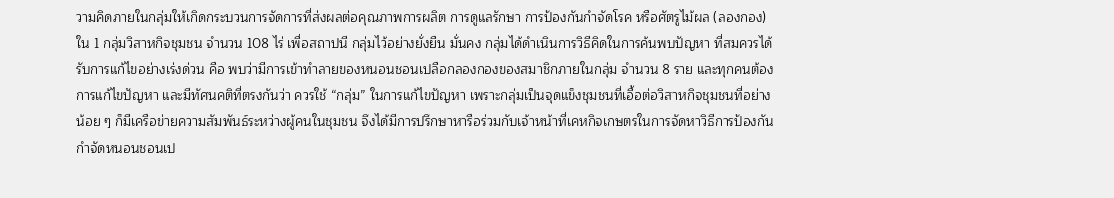วามคิดภายในกลุ่มให้เกิดกระบวนการจัดการที่ส่งผลต่อคุณภาพการผลิต การดูแลรักษา การป้องกันกำจัดโรค หรือศัตรูไม้ผล (ลองกอง) ใน 1 กลุ่มวิสาหกิจชุมชน จำนวน 108 ไร่ เพื่อสถาปนี กลุ่มไว้อย่างยั่งยืน มั่นคง กลุ่มได้ดำเนินการวิธีคิดในการค้นพบปัญหา ที่สมควรได้รับการแก้ไขอย่างเร่งด่วน คือ พบว่ามีการเข้าทำลายของหนอนชอนเปลือกลองกองของสมาชิกภายในกลุ่ม จำนวน 8 ราย และทุกคนต้องการแก้ไขปัญหา และมีทัศนคติที่ตรงกันว่า ควรใช้ “กลุ่ม” ในการแก้ไขปัญหา เพราะกลุ่มเป็นจุดแข็งชุมชนที่เอื้อต่อวิสาหกิจชุมชนที่อย่างน้อย ๆ ก็มีเครือข่ายความสัมพันธ์ระหว่างผู้คนในชุมชน จึงได้มีการปรึกษาหารือร่วมกับเจ้าหน้าที่เคหกิจเกษตรในการจัดหาวิธีการป้องกันกำจัดหนอนชอนเป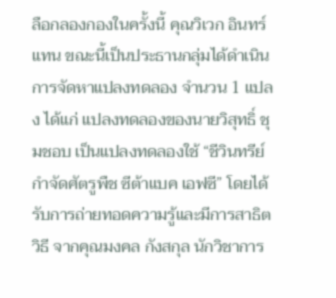ลือกลองกองในครั้งนี้ คุณวิเวก อินทร์แทน ขณะนี้เป็นประธานกลุ่มได้ดำเนินการจัดหาแปลงทดลอง จำนวน 1 แปลง ได้แก่ แปลงทดลองของนายวิสุทธิ์ ชุมชอบ เป็นแปลงทดลองใช้ “ชีวินทรีย์ กำจัดศัตรูพืช ซีต้าแบค เอฟซี” โดยได้รับการถ่ายทอดความรู้และมีการสาธิตวิธี จากคุณมงคล กังสกุล นักวิชาการ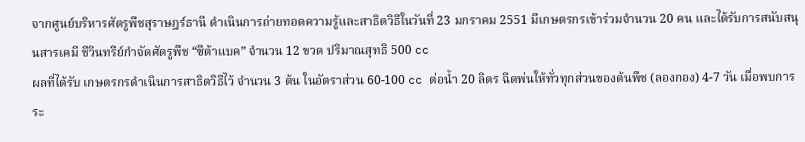จากศูนย์บริหารศัตรูพืชสุราษฎร์ธานี ดำเนินการถ่ายทอดความรู้และสาธิตวิธีในวันที่ 23 มกราคม 2551 มีเกษตรกรเข้าร่วมจำนวน 20 คน และได้รับการสนับสนุนสารเคมี ชีวินทรีย์กำจัดศัตรูพืช “ซีต้าแบค” จำนวน 12 ขวด ปริมาณสุทธิ 500 cc
ผลที่ได้รับ เกษตรกรดำเนินการสาธิตวิธีไว้ จำนวน 3 ต้น ในอัตราส่วน 60-100 cc ต่อน้ำ 20 ลิตร ฉีดพ่นให้ทั่วทุกส่วนของต้นพืช (ลองกอง) 4-7 วัน เมื่อพบการระ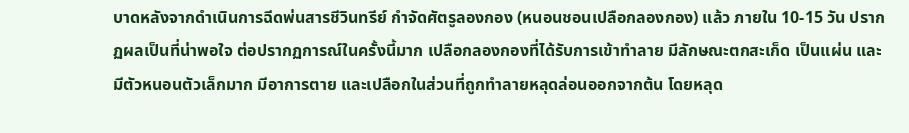บาดหลังจากดำเนินการฉีดพ่นสารชีวินทรีย์ กำจัดศัตรูลองกอง (หนอนชอนเปลือกลองกอง) แล้ว ภายใน 10-15 วัน ปรากฏผลเป็นที่น่าพอใจ ต่อปรากฏการณ์ในครั้งนี้มาก เปลือกลองกองที่ได้รับการเข้าทำลาย มีลักษณะตกสะเก็ด เป็นแผ่น และมีตัวหนอนตัวเล็กมาก มีอาการตาย และเปลือกในส่วนที่ถูกทำลายหลุดล่อนออกจากต้น โดยหลุด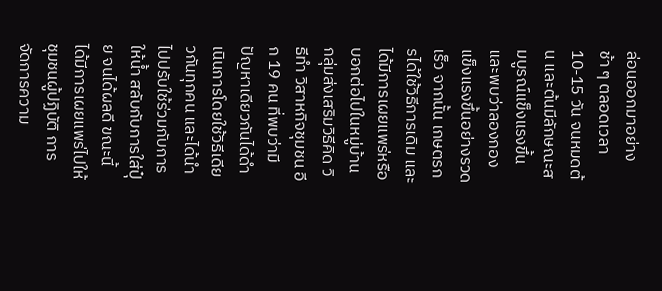ล่อนออกมาอย่างช้า ๆ ตลอดเวลา 10-15 วัน จนหมดต้น และต้นมีลักษณะสมบูรณ์แข็งแรงขึ้น และพบว่าลองกอง แข็งแรงขึ้นอย่างรวดเร็ว จากนั้น เกษตรกรได้ใช้วิธีการเดิม และได้มีการเผยแพร่หรือบอกต่อไปในหมู่บ้าน
กลุ่มส่งเสริมวิธีคิด วิธีทำ วิสาหกิจชุมชน อีก 19 คน ที่พบว่ามีปัญหาเดียวกันได้ดำเนินการโดยใช้วิธีเดียวกันทุกคน และได้นำไปปรับใช้ร่วมกับการให้น้ำ สลับกับการใส่ปุ๋ย จนได้ผลดี ขณะนี้ได้มีการเผยแพร่ไปให้ชุมชนผู้ปฏิบัติ การจัดการความ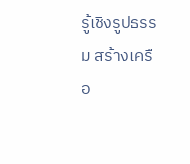รู้เชิงรูปธรรม สร้างเครือ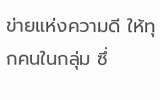ข่ายแห่งความดี ให้ทุกคนในกลุ่ม ซึ่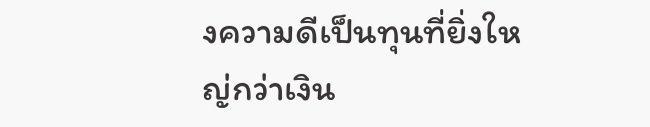งความดีเป็นทุนที่ยิ่งใหญ่กว่าเงิน